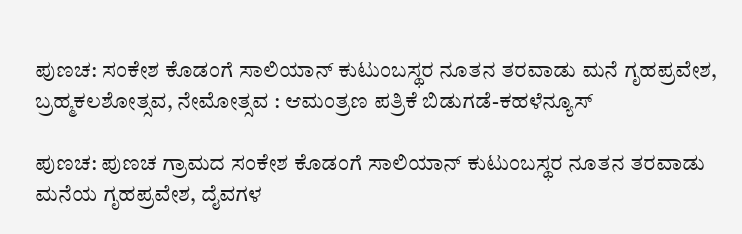ಪುಣಚ: ಸಂಕೇಶ ಕೊಡಂಗೆ ಸಾಲಿಯಾನ್ ಕುಟುಂಬಸ್ಥರ ನೂತನ ತರವಾಡು ಮನೆ ಗೃಹಪ್ರವೇಶ, ಬ್ರಹ್ಮಕಲಶೋತ್ಸವ, ನೇಮೋತ್ಸವ : ಆಮಂತ್ರಣ ಪತ್ರಿಕೆ ಬಿಡುಗಡೆ-ಕಹಳೆನ್ಯೂಸ್

ಪುಣಚ: ಪುಣಚ ಗ್ರಾಮದ ಸಂಕೇಶ ಕೊಡಂಗೆ ಸಾಲಿಯಾನ್ ಕುಟುಂಬಸ್ಥರ ನೂತನ ತರವಾಡು ಮನೆಯ ಗೃಹಪ್ರವೇಶ, ದೈವಗಳ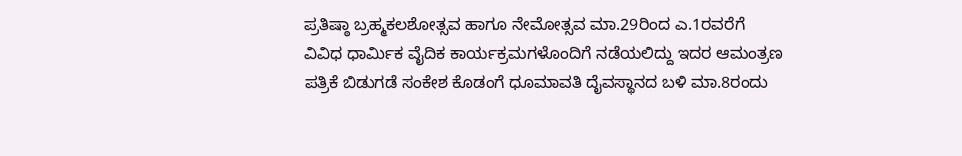ಪ್ರತಿಷ್ಠಾ ಬ್ರಹ್ಮಕಲಶೋತ್ಸವ ಹಾಗೂ ನೇಮೋತ್ಸವ ಮಾ.29ರಿಂದ ಎ.1ರವರೆಗೆ ವಿವಿಧ ಧಾರ್ಮಿಕ ವೈದಿಕ ಕಾರ್ಯಕ್ರಮಗಳೊಂದಿಗೆ ನಡೆಯಲಿದ್ದು ಇದರ ಆಮಂತ್ರಣ ಪತ್ರಿಕೆ ಬಿಡುಗಡೆ ಸಂಕೇಶ ಕೊಡಂಗೆ ಧೂಮಾವತಿ ದೈವಸ್ಥಾನದ ಬಳಿ ಮಾ.8ರಂದು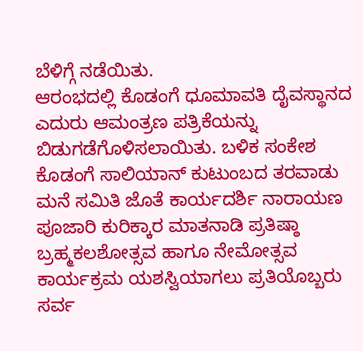ಬೆಳಿಗ್ಗೆ ನಡೆಯಿತು.
ಆರಂಭದಲ್ಲಿ ಕೊಡಂಗೆ ಧೂಮಾವತಿ ದೈವಸ್ಥಾನದ ಎದುರು ಆಮಂತ್ರಣ ಪತ್ರಿಕೆಯನ್ನು ಬಿಡುಗಡೆಗೊಳಿಸಲಾಯಿತು. ಬಳಿಕ ಸಂಕೇಶ ಕೊಡಂಗೆ ಸಾಲಿಯಾನ್ ಕುಟುಂಬದ ತರವಾಡು ಮನೆ ಸಮಿತಿ ಜೊತೆ ಕಾರ್ಯದರ್ಶಿ ನಾರಾಯಣ ಪೂಜಾರಿ ಕುರಿಕ್ಕಾರ ಮಾತನಾಡಿ ಪ್ರತಿಷ್ಠಾ ಬ್ರಹ್ಮಕಲಶೋತ್ಸವ ಹಾಗೂ ನೇಮೋತ್ಸವ ಕಾರ್ಯಕ್ರಮ ಯಶಸ್ವಿಯಾಗಲು ಪ್ರತಿಯೊಬ್ಬರು ಸರ್ವ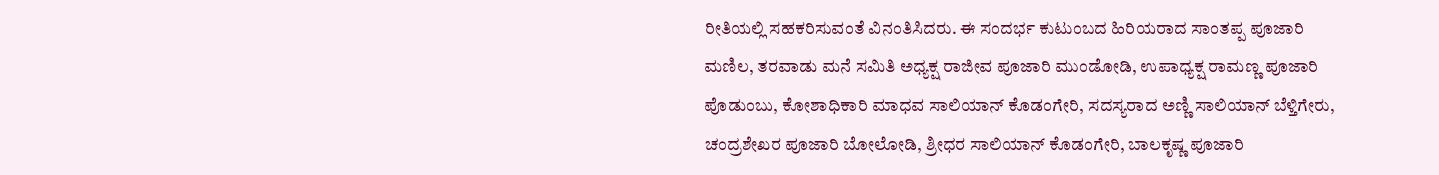ರೀತಿಯಲ್ಲಿ ಸಹಕರಿಸುವಂತೆ ವಿನಂತಿಸಿದರು. ಈ ಸಂದರ್ಭ ಕುಟುಂಬದ ಹಿರಿಯರಾದ ಸಾಂತಪ್ಪ ಪೂಜಾರಿ ಮಣಿಲ, ತರವಾಡು ಮನೆ ಸಮಿತಿ ಅಧ್ಯಕ್ಷ ರಾಜೀವ ಪೂಜಾರಿ ಮುಂಡೋಡಿ, ಉಪಾಧ್ಯಕ್ಷ ರಾಮಣ್ಣ ಪೂಜಾರಿ ಪೊಡುಂಬು, ಕೋಶಾಧಿಕಾರಿ ಮಾಧವ ಸಾಲಿಯಾನ್ ಕೊಡಂಗೇರಿ, ಸದಸ್ಯರಾದ ಅಣ್ಣಿ ಸಾಲಿಯಾನ್ ಬೆಳ್ತಿಗೇರು, ಚಂದ್ರಶೇಖರ ಪೂಜಾರಿ ಬೋಲೋಡಿ, ಶ್ರೀಧರ ಸಾಲಿಯಾನ್ ಕೊಡಂಗೇರಿ, ಬಾಲಕೃಷ್ಣ ಪೂಜಾರಿ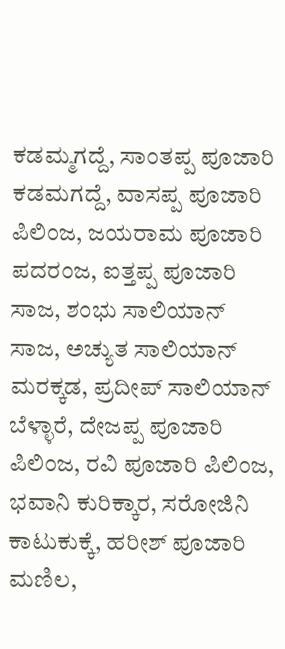ಕಡಮ್ಮಗದ್ದೆ, ಸಾಂತಪ್ಪ ಪೂಜಾರಿ ಕಡಮಗದ್ದೆ, ವಾಸಪ್ಪ ಪೂಜಾರಿ ಪಿಲಿಂಜ, ಜಯರಾಮ ಪೂಜಾರಿ ಪದರಂಜ, ಐತ್ತಪ್ಪ ಪೂಜಾರಿ ಸಾಜ, ಶಂಭು ಸಾಲಿಯಾನ್ ಸಾಜ, ಅಚ್ಯುತ ಸಾಲಿಯಾನ್ ಮರಕ್ಕಡ, ಪ್ರದೀಪ್ ಸಾಲಿಯಾನ್ ಬೆಳ್ಳಾರೆ, ದೇಜಪ್ಪ ಪೂಜಾರಿ ಪಿಲಿಂಜ, ರವಿ ಪೂಜಾರಿ ಪಿಲಿಂಜ, ಭವಾನಿ ಕುರಿಕ್ಕಾರ, ಸರೋಜಿನಿ ಕಾಟುಕುಕ್ಕೆ, ಹರೀಶ್ ಪೂಜಾರಿ ಮಣಿಲ,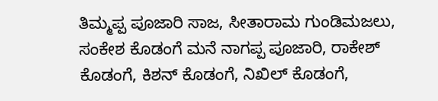ತಿಮ್ಮಪ್ಪ ಪೂಜಾರಿ ಸಾಜ, ಸೀತಾರಾಮ ಗುಂಡಿಮಜಲು, ಸಂಕೇಶ ಕೊಡಂಗೆ ಮನೆ ನಾಗಪ್ಪ ಪೂಜಾರಿ, ರಾಕೇಶ್ ಕೊಡಂಗೆ, ಕಿಶನ್ ಕೊಡಂಗೆ, ನಿಖಿಲ್ ಕೊಡಂಗೆ,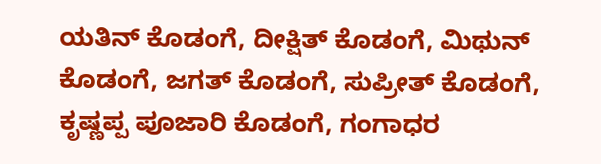ಯತಿನ್ ಕೊಡಂಗೆ, ದೀಕ್ಷಿತ್ ಕೊಡಂಗೆ, ಮಿಥುನ್ ಕೊಡಂಗೆ, ಜಗತ್ ಕೊಡಂಗೆ, ಸುಪ್ರೀತ್ ಕೊಡಂಗೆ, ಕೃಷ್ಣಪ್ಪ ಪೂಜಾರಿ ಕೊಡಂಗೆ, ಗಂಗಾಧರ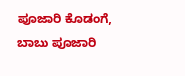ಪೂಜಾರಿ ಕೊಡಂಗೆ, ಬಾಬು ಪೂಜಾರಿ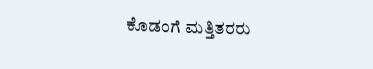ಕೊಡಂಗೆ ಮತ್ತಿತರರು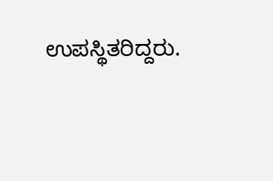ಉಪಸ್ಥಿತರಿದ್ದರು.